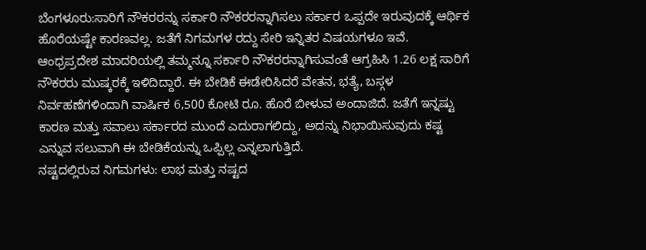ಬೆಂಗಳೂರು:ಸಾರಿಗೆ ನೌಕರರನ್ನು ಸರ್ಕಾರಿ ನೌಕರರನ್ನಾಗಿಸಲು ಸರ್ಕಾರ ಒಪ್ಪದೇ ಇರುವುದಕ್ಕೆ ಆರ್ಥಿಕ ಹೊರೆಯಷ್ಟೇ ಕಾರಣವಲ್ಲ. ಜತೆಗೆ ನಿಗಮಗಳ ರದ್ದು ಸೇರಿ ಇನ್ನಿತರ ವಿಷಯಗಳೂ ಇವೆ.
ಆಂಧ್ರಪ್ರದೇಶ ಮಾದರಿಯಲ್ಲಿ ತಮ್ಮನ್ನೂ ಸರ್ಕಾರಿ ನೌಕರರನ್ನಾಗಿಸುವಂತೆ ಆಗ್ರಹಿಸಿ 1.26 ಲಕ್ಷ ಸಾರಿಗೆ ನೌಕರರು ಮುಷ್ಕರಕ್ಕೆ ಇಳಿದಿದ್ದಾರೆ. ಈ ಬೇಡಿಕೆ ಈಡೇರಿಸಿದರೆ ವೇತನ, ಭತ್ಯೆ, ಬಸ್ಗಳ ನಿರ್ವಹಣೆಗಳಿಂದಾಗಿ ವಾರ್ಷಿಕ 6,500 ಕೋಟಿ ರೂ. ಹೊರೆ ಬೀಳುವ ಅಂದಾಜಿದೆ. ಜತೆಗೆ ಇನ್ನಷ್ಟು ಕಾರಣ ಮತ್ತು ಸವಾಲು ಸರ್ಕಾರದ ಮುಂದೆ ಎದುರಾಗಲಿದ್ದು, ಅದನ್ನು ನಿಭಾಯಿಸುವುದು ಕಷ್ಟ ಎನ್ನುವ ಸಲುವಾಗಿ ಈ ಬೇಡಿಕೆಯನ್ನು ಒಪ್ಪಿಲ್ಲ ಎನ್ನಲಾಗುತ್ತಿದೆ.
ನಷ್ಟದಲ್ಲಿರುವ ನಿಗಮಗಳು: ಲಾಭ ಮತ್ತು ನಷ್ಟದ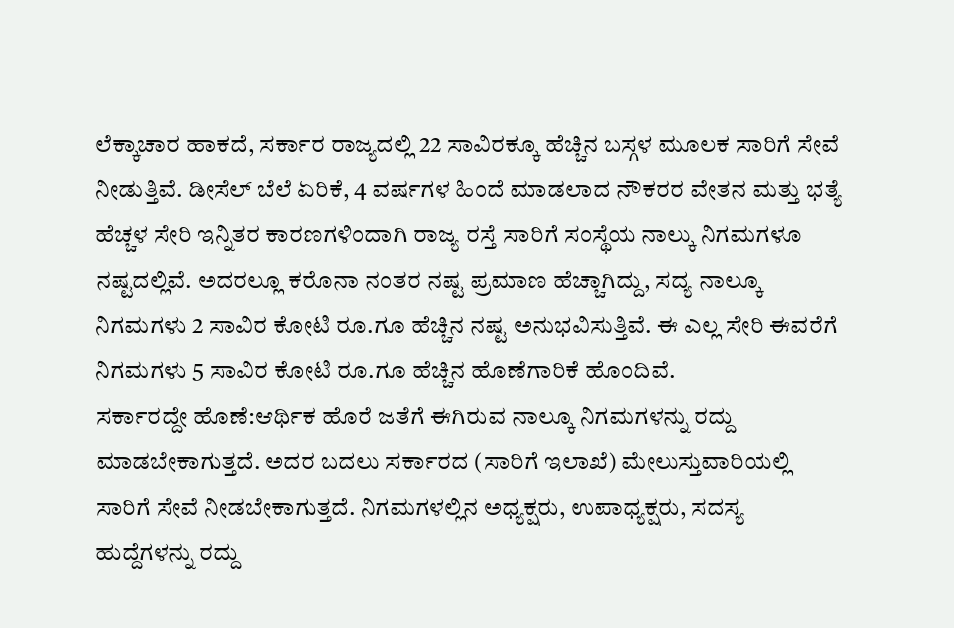ಲೆಕ್ಕಾಚಾರ ಹಾಕದೆ, ಸರ್ಕಾರ ರಾಜ್ಯದಲ್ಲಿ 22 ಸಾವಿರಕ್ಕೂ ಹೆಚ್ಚಿನ ಬಸ್ಗಳ ಮೂಲಕ ಸಾರಿಗೆ ಸೇವೆ ನೀಡುತ್ತಿವೆ. ಡೀಸೆಲ್ ಬೆಲೆ ಏರಿಕೆ, 4 ವರ್ಷಗಳ ಹಿಂದೆ ಮಾಡಲಾದ ನೌಕರರ ವೇತನ ಮತ್ತು ಭತ್ಯೆ ಹೆಚ್ಚಳ ಸೇರಿ ಇನ್ನಿತರ ಕಾರಣಗಳಿಂದಾಗಿ ರಾಜ್ಯ ರಸ್ತೆ ಸಾರಿಗೆ ಸಂಸ್ಥೆಯ ನಾಲ್ಕು ನಿಗಮಗಳೂ ನಷ್ಟದಲ್ಲಿವೆ. ಅದರಲ್ಲೂ ಕರೊನಾ ನಂತರ ನಷ್ಟ ಪ್ರಮಾಣ ಹೆಚ್ಚಾಗಿದ್ದು, ಸದ್ಯ ನಾಲ್ಕೂ ನಿಗಮಗಳು 2 ಸಾವಿರ ಕೋಟಿ ರೂ.ಗೂ ಹೆಚ್ಚಿನ ನಷ್ಟ ಅನುಭವಿಸುತ್ತಿವೆ. ಈ ಎಲ್ಲ ಸೇರಿ ಈವರೆಗೆ ನಿಗಮಗಳು 5 ಸಾವಿರ ಕೋಟಿ ರೂ.ಗೂ ಹೆಚ್ಚಿನ ಹೊಣೆಗಾರಿಕೆ ಹೊಂದಿವೆ.
ಸರ್ಕಾರದ್ದೇ ಹೊಣೆ:ಆರ್ಥಿಕ ಹೊರೆ ಜತೆಗೆ ಈಗಿರುವ ನಾಲ್ಕೂ ನಿಗಮಗಳನ್ನು ರದ್ದು ಮಾಡಬೇಕಾಗುತ್ತದೆ. ಅದರ ಬದಲು ಸರ್ಕಾರದ (ಸಾರಿಗೆ ಇಲಾಖೆ) ಮೇಲುಸ್ತುವಾರಿಯಲ್ಲಿ ಸಾರಿಗೆ ಸೇವೆ ನೀಡಬೇಕಾಗುತ್ತದೆ. ನಿಗಮಗಳಲ್ಲಿನ ಅಧ್ಯಕ್ಷರು, ಉಪಾಧ್ಯಕ್ಷರು, ಸದಸ್ಯ ಹುದ್ದೆಗಳನ್ನು ರದ್ದು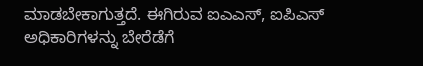ಮಾಡಬೇಕಾಗುತ್ತದೆ. ಈಗಿರುವ ಐಎಎಸ್, ಐಪಿಎಸ್ ಅಧಿಕಾರಿಗಳನ್ನು ಬೇರೆಡೆಗೆ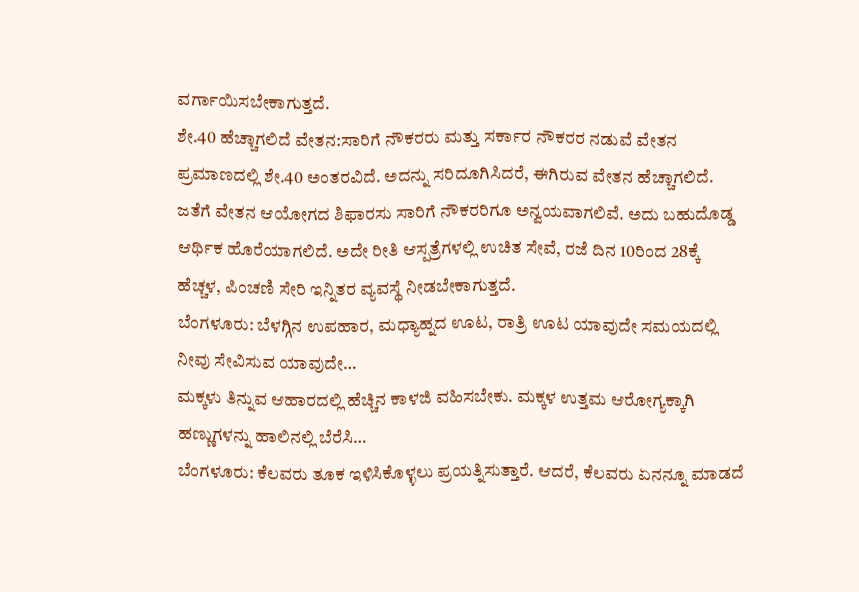ವರ್ಗಾಯಿಸಬೇಕಾಗುತ್ತದೆ.
ಶೇ.40 ಹೆಚ್ಚಾಗಲಿದೆ ವೇತನ:ಸಾರಿಗೆ ನೌಕರರು ಮತ್ತು ಸರ್ಕಾರ ನೌಕರರ ನಡುವೆ ವೇತನ ಪ್ರಮಾಣದಲ್ಲಿ ಶೇ.40 ಅಂತರವಿದೆ. ಅದನ್ನು ಸರಿದೂಗಿಸಿದರೆ, ಈಗಿರುವ ವೇತನ ಹೆಚ್ಚಾಗಲಿದೆ. ಜತೆಗೆ ವೇತನ ಆಯೋಗದ ಶಿಫಾರಸು ಸಾರಿಗೆ ನೌಕರರಿಗೂ ಅನ್ವಯವಾಗಲಿವೆ. ಅದು ಬಹುದೊಡ್ಡ ಆರ್ಥಿಕ ಹೊರೆಯಾಗಲಿದೆ. ಅದೇ ರೀತಿ ಆಸ್ಪತ್ರೆಗಳಲ್ಲಿ ಉಚಿತ ಸೇವೆ, ರಜೆ ದಿನ 10ರಿಂದ 28ಕ್ಕೆ ಹೆಚ್ಚಳ, ಪಿಂಚಣಿ ಸೇರಿ ಇನ್ನಿತರ ವ್ಯವಸ್ಥೆ ನೀಡಬೇಕಾಗುತ್ತದೆ.
ಬೆಂಗಳೂರು: ಬೆಳಗ್ಗಿನ ಉಪಹಾರ, ಮಧ್ಯಾಹ್ನದ ಊಟ, ರಾತ್ರಿ ಊಟ ಯಾವುದೇ ಸಮಯದಲ್ಲಿ ನೀವು ಸೇವಿಸುವ ಯಾವುದೇ…
ಮಕ್ಕಳು ತಿನ್ನುವ ಆಹಾರದಲ್ಲಿ ಹೆಚ್ಚಿನ ಕಾಳಜಿ ವಹಿಸಬೇಕು. ಮಕ್ಕಳ ಉತ್ತಮ ಆರೋಗ್ಯಕ್ಕಾಗಿ ಹಣ್ಣುಗಳನ್ನು ಹಾಲಿನಲ್ಲಿ ಬೆರೆಸಿ…
ಬೆಂಗಳೂರು: ಕೆಲವರು ತೂಕ ಇಳಿಸಿಕೊಳ್ಳಲು ಪ್ರಯತ್ನಿಸುತ್ತಾರೆ. ಆದರೆ, ಕೆಲವರು ಏನನ್ನೂ ಮಾಡದೆ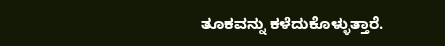ತೂಕವನ್ನು ಕಳೆದುಕೊಳ್ಳುತ್ತಾರೆ.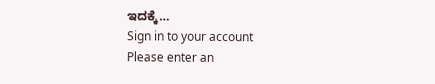ಇದಕ್ಕೆ…
Sign in to your account
Please enter an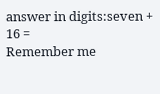answer in digits:seven + 16 =
Remember me